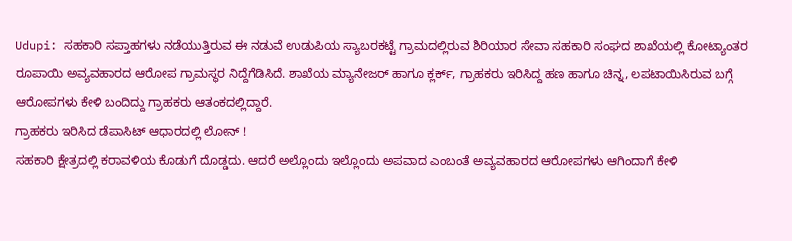Udupi: ಸಹಕಾರಿ ಸಪ್ತಾಹಗಳು ನಡೆಯುತ್ತಿರುವ ಈ ನಡುವೆ ಉಡುಪಿಯ ಸ್ಯಾಬರಕಟ್ಟೆ ಗ್ರಾಮದಲ್ಲಿರುವ ಶಿರಿಯಾರ ಸೇವಾ ಸಹಕಾರಿ ಸಂಘದ ಶಾಖೆಯಲ್ಲಿ ಕೋಟ್ಯಾಂತರ ರೂಪಾಯಿ ಅವ್ಯವಹಾರದ ಆರೋಪ ಗ್ರಾಮಸ್ಥರ ನಿದ್ದೆಗೆಡಿಸಿದೆ. ಶಾಖೆಯ ಮ್ಯಾನೇಜರ್ ಹಾಗೂ ಕ್ಲರ್ಕ್, ಗ್ರಾಹಕರು ಇರಿಸಿದ್ದ ಹಣ ಹಾಗೂ ಚಿನ್ನ, ಲಪಟಾಯಿಸಿರುವ ಬಗ್ಗೆ ಆರೋಪಗಳು ಕೇಳಿ ಬಂದಿದ್ದು ಗ್ರಾಹಕರು ಆತಂಕದಲ್ಲಿದ್ದಾರೆ.
ಗ್ರಾಹಕರು ಇರಿಸಿದ ಡೆಪಾಸಿಟ್ ಆಧಾರದಲ್ಲಿ ಲೋನ್ !
ಸಹಕಾರಿ ಕ್ಷೇತ್ರದಲ್ಲಿ ಕರಾವಳಿಯ ಕೊಡುಗೆ ದೊಡ್ಡದು. ಆದರೆ ಅಲ್ಲೊಂದು ಇಲ್ಲೊಂದು ಅಪವಾದ ಎಂಬಂತೆ ಅವ್ಯವಹಾರದ ಆರೋಪಗಳು ಆಗಿಂದಾಗೆ ಕೇಳಿ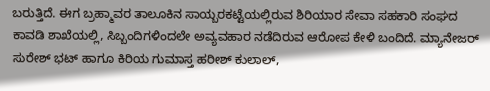ಬರುತ್ತಿದೆ. ಈಗ ಬ್ರಹ್ಮಾವರ ತಾಲೂಕಿನ ಸಾಯ್ಬರಕಟ್ಟೆಯಲ್ಲಿರುವ ಶಿರಿಯಾರ ಸೇವಾ ಸಹಕಾರಿ ಸಂಘದ ಕಾವಡಿ ಶಾಖೆಯಲ್ಲಿ, ಸಿಬ್ಬಂದಿಗಳಿಂದಲೇ ಅವ್ಯವಹಾರ ನಡೆದಿರುವ ಆರೋಪ ಕೇಳಿ ಬಂದಿದೆ. ಮ್ಯಾನೇಜರ್ ಸುರೇಶ್ ಭಟ್ ಹಾಗೂ ಕಿರಿಯ ಗುಮಾಸ್ತ ಹರೀಶ್ ಕುಲಾಲ್,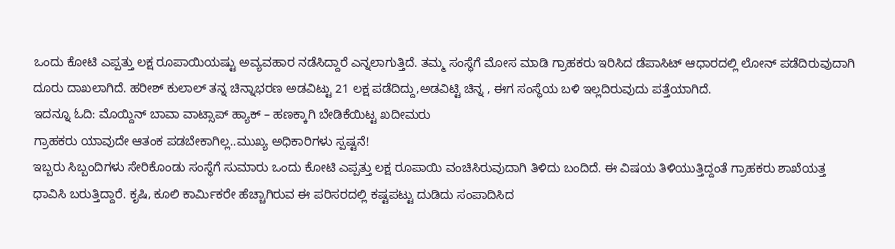ಒಂದು ಕೋಟಿ ಎಪ್ಪತ್ತು ಲಕ್ಷ ರೂಪಾಯಿಯಷ್ಟು ಅವ್ಯವಹಾರ ನಡೆಸಿದ್ದಾರೆ ಎನ್ನಲಾಗುತ್ತಿದೆ. ತಮ್ಮ ಸಂಸ್ಥೆಗೆ ಮೋಸ ಮಾಡಿ ಗ್ರಾಹಕರು ಇರಿಸಿದ ಡೆಪಾಸಿಟ್ ಆಧಾರದಲ್ಲಿ ಲೋನ್ ಪಡೆದಿರುವುದಾಗಿ ದೂರು ದಾಖಲಾಗಿದೆ. ಹರೀಶ್ ಕುಲಾಲ್ ತನ್ನ ಚಿನ್ನಾಭರಣ ಅಡವಿಟ್ಟು 21 ಲಕ್ಷ ಪಡೆದಿದ್ದು,ಅಡವಿಟ್ಟಿ ಚಿನ್ನ , ಈಗ ಸಂಸ್ಥೆಯ ಬಳಿ ಇಲ್ಲದಿರುವುದು ಪತ್ತೆಯಾಗಿದೆ.
ಇದನ್ನೂ ಓದಿ: ಮೊಯ್ದಿನ್ ಬಾವಾ ವಾಟ್ಸಾಪ್ ಹ್ಯಾಕ್ – ಹಣಕ್ಕಾಗಿ ಬೇಡಿಕೆಯಿಟ್ಟ ಖದೀಮರು
ಗ್ರಾಹಕರು ಯಾವುದೇ ಆತಂಕ ಪಡಬೇಕಾಗಿಲ್ಲ..ಮುಖ್ಯ ಅಧಿಕಾರಿಗಳು ಸ್ಪಷ್ಟನೆ!
ಇಬ್ಬರು ಸಿಬ್ಬಂದಿಗಳು ಸೇರಿಕೊಂಡು ಸಂಸ್ಥೆಗೆ ಸುಮಾರು ಒಂದು ಕೋಟಿ ಎಪ್ಪತ್ತು ಲಕ್ಷ ರೂಪಾಯಿ ವಂಚಿಸಿರುವುದಾಗಿ ತಿಳಿದು ಬಂದಿದೆ. ಈ ವಿಷಯ ತಿಳಿಯುತ್ತಿದ್ದಂತೆ ಗ್ರಾಹಕರು ಶಾಖೆಯತ್ತ ಧಾವಿಸಿ ಬರುತ್ತಿದ್ದಾರೆ. ಕೃಷಿ, ಕೂಲಿ ಕಾರ್ಮಿಕರೇ ಹೆಚ್ಚಾಗಿರುವ ಈ ಪರಿಸರದಲ್ಲಿ ಕಷ್ಟಪಟ್ಟು ದುಡಿದು ಸಂಪಾದಿಸಿದ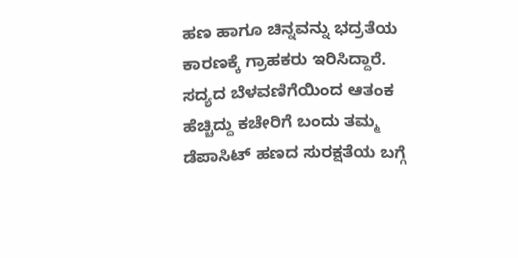ಹಣ ಹಾಗೂ ಚಿನ್ನವನ್ನು ಭದ್ರತೆಯ ಕಾರಣಕ್ಕೆ ಗ್ರಾಹಕರು ಇರಿಸಿದ್ದಾರೆ. ಸದ್ಯದ ಬೆಳವಣಿಗೆಯಿಂದ ಆತಂಕ ಹೆಚ್ಚಿದ್ದು ಕಚೇರಿಗೆ ಬಂದು ತಮ್ಮ ಡೆಪಾಸಿಟ್ ಹಣದ ಸುರಕ್ಷತೆಯ ಬಗ್ಗೆ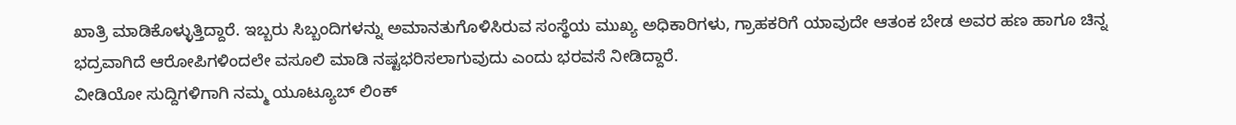ಖಾತ್ರಿ ಮಾಡಿಕೊಳ್ಳುತ್ತಿದ್ದಾರೆ. ಇಬ್ಬರು ಸಿಬ್ಬಂದಿಗಳನ್ನು ಅಮಾನತುಗೊಳಿಸಿರುವ ಸಂಸ್ಥೆಯ ಮುಖ್ಯ ಅಧಿಕಾರಿಗಳು, ಗ್ರಾಹಕರಿಗೆ ಯಾವುದೇ ಆತಂಕ ಬೇಡ ಅವರ ಹಣ ಹಾಗೂ ಚಿನ್ನ ಭದ್ರವಾಗಿದೆ ಆರೋಪಿಗಳಿಂದಲೇ ವಸೂಲಿ ಮಾಡಿ ನಷ್ಟಭರಿಸಲಾಗುವುದು ಎಂದು ಭರವಸೆ ನೀಡಿದ್ದಾರೆ.
ವೀಡಿಯೋ ಸುದ್ದಿಗಳಿಗಾಗಿ ನಮ್ಮ ಯೂಟ್ಯೂಬ್ ಲಿಂಕ್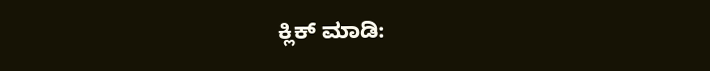ಕ್ಲಿಕ್ ಮಾಡಿ: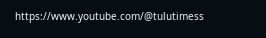https://www.youtube.com/@tulutimess